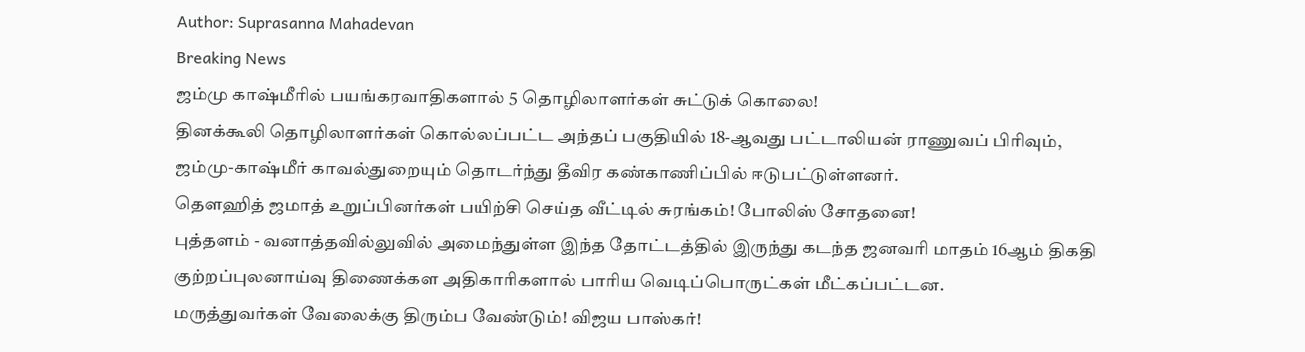Author: Suprasanna Mahadevan
Breaking News
ஜம்மு காஷ்மீரில் பயங்கரவாதிகளால் 5 தொழிலாளர்கள் சுட்டுக் கொலை!
தினக்கூலி தொழிலாளர்கள் கொல்லப்பட்ட அந்தப் பகுதியில் 18-ஆவது பட்டாலியன் ராணுவப் பிரிவும், ஜம்மு-காஷ்மீர் காவல்துறையும் தொடர்ந்து தீவிர கண்காணிப்பில் ஈடுபட்டுள்ளனர்.
தௌஹித் ஜமாத் உறுப்பினர்கள் பயிற்சி செய்த வீட்டில் சுரங்கம்! போலிஸ் சோதனை!
புத்தளம் - வனாத்தவில்லுவில் அமைந்துள்ள இந்த தோட்டத்தில் இருந்து கடந்த ஜனவரி மாதம் 16ஆம் திகதி குற்றப்புலனாய்வு திணைக்கள அதிகாரிகளால் பாரிய வெடிப்பொருட்கள் மீட்கப்பட்டன.
மருத்துவர்கள் வேலைக்கு திரும்ப வேண்டும்! விஜய பாஸ்கர்!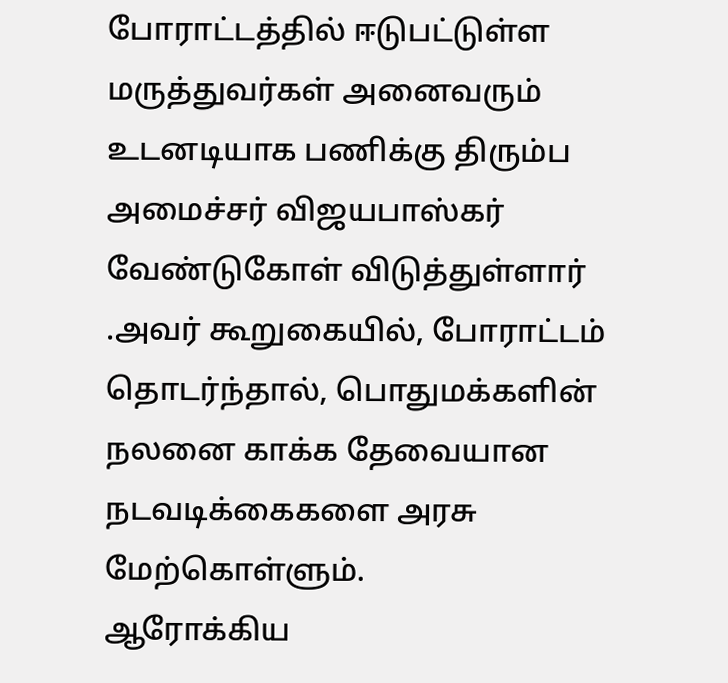போராட்டத்தில் ஈடுபட்டுள்ள மருத்துவர்கள் அனைவரும் உடனடியாக பணிக்கு திரும்ப அமைச்சர் விஜயபாஸ்கர் வேண்டுகோள் விடுத்துள்ளார் .அவர் கூறுகையில், போராட்டம் தொடர்ந்தால், பொதுமக்களின் நலனை காக்க தேவையான நடவடிக்கைகளை அரசு மேற்கொள்ளும்.
ஆரோக்கிய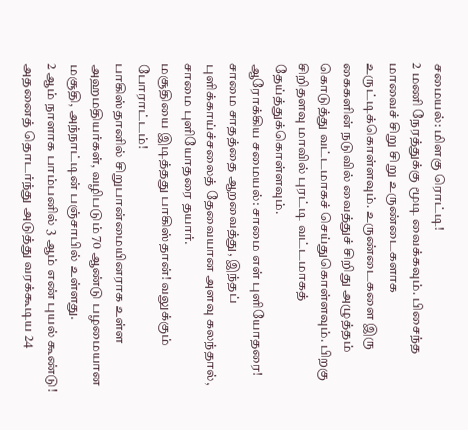சமையல்: மிளகு ரொட்டி!
2 மணி நேரத்துக்கு மூடி வைக்கவும். பிசைந்த மாவைச் சிறு சிறு உருண்டைகளாக உருட்டிக்கொள்ளவும். உருண்டைகளை இரு கைகளின் நடுவில் வைத்துச் சிறிது அழுத்தம் கொடுத்து வட்டமாகச் செய்துகொள்ளவும். பிறகு சிறிதளவு மாவில் புரட்டி வட்டமாகத் தேய்த்துக்கொள்ளவும்.
ஆரோக்கிய சமையல்: சாமை எள் புளியோதரை!
சாமை சாதத்தை ஆறவைத்து, இந்தப் புளிக்காய்ச்சலைத் தேவையான அளவு கலந்தால், சாமை புளியோதரை தயார்.
மசூதியை இடித்தது பாகிஸ்தான்! வலுக்கும் போராட்டம்!
பாகிஸ்தானில் சிறுபான்மையினராக உள்ள அஹமதியர்கள், வழிபடும் 70 ஆண்டு பழமையான மசூதி, அந்நாட்டின் பஞ்சாபில் உள்ளது.
2 ஆம் நாளாக பாம்பனில் 3 ஆம் எண் புயல் கூண்டு!
அதனைத் தொடர்ந்து அடுத்து வரக்கூடிய 24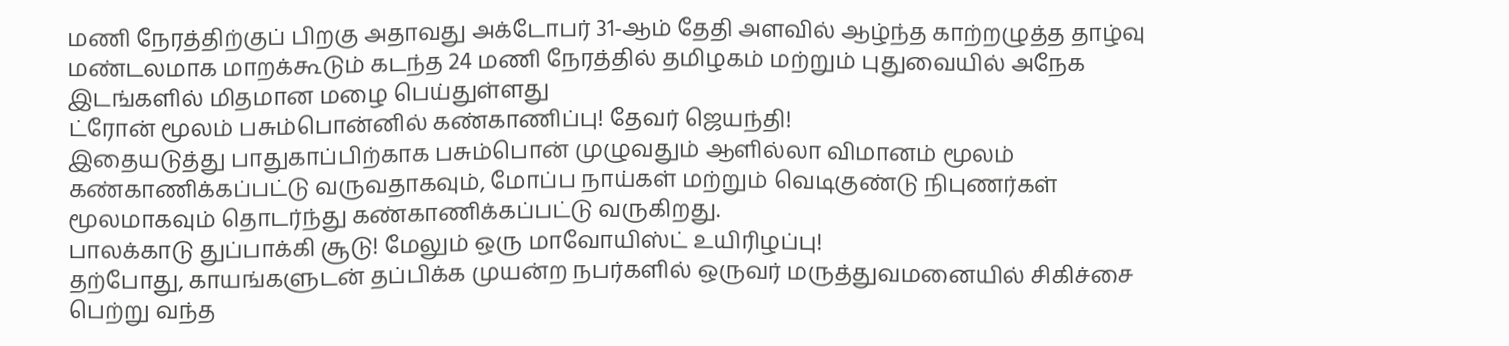மணி நேரத்திற்குப் பிறகு அதாவது அக்டோபர் 31-ஆம் தேதி அளவில் ஆழ்ந்த காற்றழுத்த தாழ்வு மண்டலமாக மாறக்கூடும் கடந்த 24 மணி நேரத்தில் தமிழகம் மற்றும் புதுவையில் அநேக இடங்களில் மிதமான மழை பெய்துள்ளது
ட்ரோன் மூலம் பசும்பொன்னில் கண்காணிப்பு! தேவர் ஜெயந்தி!
இதையடுத்து பாதுகாப்பிற்காக பசும்பொன் முழுவதும் ஆளில்லா விமானம் மூலம் கண்காணிக்கப்பட்டு வருவதாகவும், மோப்ப நாய்கள் மற்றும் வெடிகுண்டு நிபுணர்கள் மூலமாகவும் தொடர்ந்து கண்காணிக்கப்பட்டு வருகிறது.
பாலக்காடு துப்பாக்கி சூடு! மேலும் ஒரு மாவோயிஸ்ட் உயிரிழப்பு!
தற்போது, காயங்களுடன் தப்பிக்க முயன்ற நபர்களில் ஒருவர் மருத்துவமனையில் சிகிச்சை பெற்று வந்த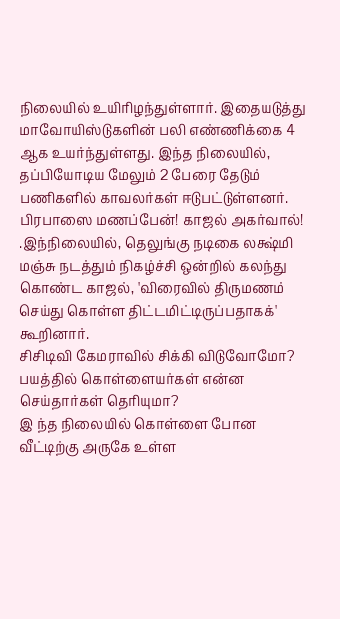நிலையில் உயிரிழந்துள்ளார். இதையடுத்து மாவோயிஸ்டுகளின் பலி எண்ணிக்கை 4 ஆக உயர்ந்துள்ளது. இந்த நிலையில், தப்பியோடிய மேலும் 2 பேரை தேடும் பணிகளில் காவலர்கள் ஈடுபட்டுள்ளனர்.
பிரபாஸை மணப்பேன்! காஜல் அகர்வால்!
.இந்நிலையில், தெலுங்கு நடிகை லக்ஷ்மி மஞ்சு நடத்தும் நிகழ்ச்சி ஒன்றில் கலந்து கொண்ட காஜல், 'விரைவில் திருமணம் செய்து கொள்ள திட்டமிட்டிருப்பதாகக்' கூறினார்.
சிசிடிவி கேமராவில் சிக்கி விடுவோமோ? பயத்தில் கொள்ளையர்கள் என்ன செய்தார்கள் தெரியுமா?
இ ந்த நிலையில் கொள்ளை போன வீட்டிற்கு அருகே உள்ள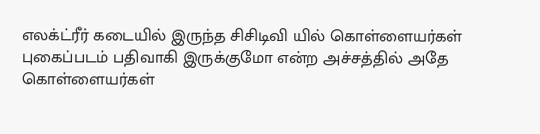எலக்ட்ரீர் கடையில் இருந்த சிசிடிவி யில் கொள்ளையர்கள் புகைப்படம் பதிவாகி இருக்குமோ என்ற அச்சத்தில் அதே கொள்ளையர்கள்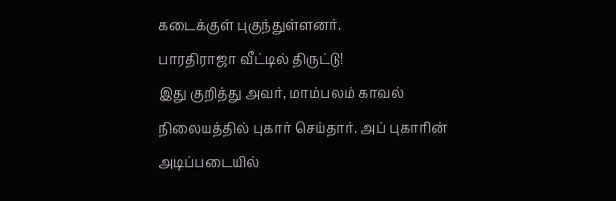கடைக்குள் புகுந்துள்ளனர்.
பாரதிராஜா வீட்டில் திருட்டு!
இது குறித்து அவர், மாம்பலம் காவல் நிலையத்தில் புகார் செய்தார். அப் புகாரின் அடிப்படையில்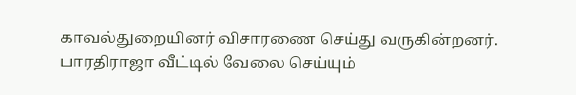காவல்துறையினர் விசாரணை செய்து வருகின்றனர். பாரதிராஜா வீட்டில் வேலை செய்யும்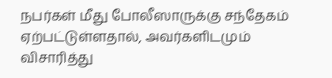நபர்கள் மீது போலீஸாருக்கு சந்தேகம் ஏற்பட்டுள்ளதால், அவர்களிடமும் விசாரித்து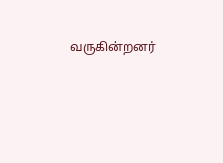வருகின்றனர்